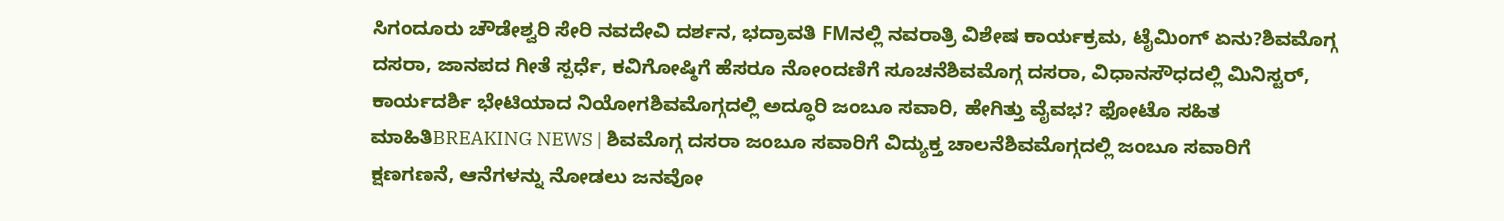ಸಿಗಂದೂರು ಚೌಡೇಶ್ವರಿ ಸೇರಿ ನವದೇವಿ ದರ್ಶನ, ಭದ್ರಾವತಿ FMನಲ್ಲಿ ನವರಾತ್ರಿ ವಿಶೇಷ ಕಾರ್ಯಕ್ರಮ, ಟೈಮಿಂಗ್ ಏನು?ಶಿವಮೊಗ್ಗ ದಸರಾ, ಜಾನಪದ ಗೀತೆ ಸ್ಪರ್ಧೆ, ಕವಿಗೋಷ್ಠಿಗೆ ಹೆಸರೂ ನೋಂದಣಿಗೆ ಸೂಚನೆಶಿವಮೊಗ್ಗ ದಸರಾ, ವಿಧಾನಸೌಧದಲ್ಲಿ ಮಿನಿಸ್ಟರ್, ಕಾರ್ಯದರ್ಶಿ ಭೇಟಿಯಾದ ನಿಯೋಗಶಿವಮೊಗ್ಗದಲ್ಲಿ ಅದ್ಧೂರಿ ಜಂಬೂ ಸವಾರಿ, ಹೇಗಿತ್ತು ವೈವಭ? ಫೋಟೊ ಸಹಿತ ಮಾಹಿತಿBREAKING NEWS | ಶಿವಮೊಗ್ಗ ದಸರಾ ಜಂಬೂ ಸವಾರಿಗೆ ವಿದ್ಯುಕ್ತ ಚಾಲನೆಶಿವಮೊಗ್ಗದಲ್ಲಿ ಜಂಬೂ ಸವಾರಿಗೆ ಕ್ಷಣಗಣನೆ, ಆನೆಗಳನ್ನು ನೋಡಲು ಜನವೋ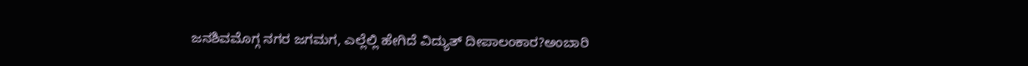ಜನಶಿವಮೊಗ್ಗ ನಗರ ಜಗಮಗ, ಎಲ್ಲೆಲ್ಲಿ ಹೇಗಿದೆ ವಿದ್ಯುತ್ ದೀಪಾಲಂಕಾರ?ಅಂಬಾರಿ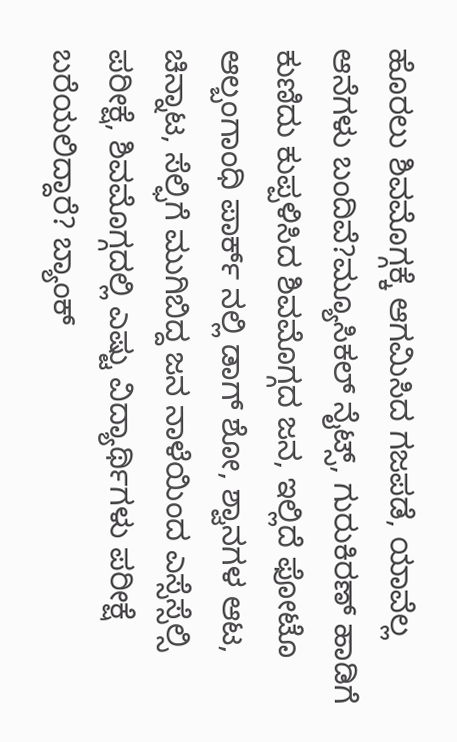ಹೊರಲು ಶಿವಮೊಗ್ಗಕ್ಕೆ ಆಗಮಿಸಿದ ಗಜಪಡೆ, ಯಾವೆಲ್ಲ ಆನೆಗಳು ಬಂದಿವೆ?ಮ್ಯೂಸಿಕಲ್ ನೈಟ್ಸ್, ಗುರುಕಿರಣ್ ಹಾಡಿಗೆ ಕುಣಿದು ಕುಪ್ಪಳಿಸಿದ ಶಿವಮೊಗ್ಗದ ಜನ, ಇಲ್ಲಿದೆ ಫೋಟೊ ಆಲ್ಬಂಗಾಂಧಿ ಪಾರ್ಕ್ ನಲ್ಲಿ ಡಾಗ್ ಶೋ, ಶ್ವಾನಗಳ ಆಟ, ಚಿನ್ನಾಟ, ಸೆಲ್ಫಿಗೆ ಮುಗಿಬಿದ್ದ ಜನ ನಾಳೆಯಿಂದ ಎಸ್ಸೆಸ್ಸೆಲ್ಸಿ ಪರೀಕ್ಷೆ, ಶಿವಮೊಗ್ಗದಲ್ಲಿ ಎಷ್ಟು ವಿದ್ಯಾರ್ಥಿಗಳು ಪರೀಕ್ಷೆ ಬರೆಯಲಿದ್ದಾರೆ? ಬ್ಯಾಂಕ್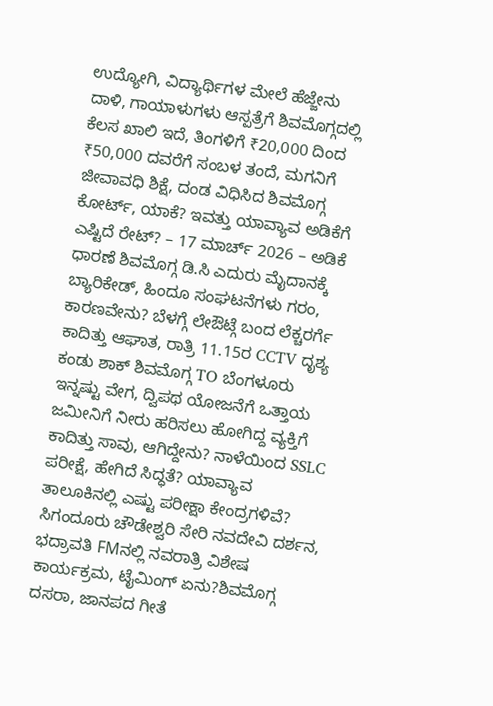ಉದ್ಯೋಗಿ, ವಿದ್ಯಾರ್ಥಿಗಳ ಮೇಲೆ ಹೆಜ್ಜೇನು ದಾಳಿ, ಗಾಯಾಳುಗಳು ಆಸ್ಪತ್ರೆಗೆ ಶಿವಮೊಗ್ಗದಲ್ಲಿ ಕೆಲಸ ಖಾಲಿ ಇದೆ, ತಿಂಗಳಿಗೆ ₹20,000 ದಿಂದ ₹50,000 ದವರೆಗೆ ಸಂಬಳ ತಂದೆ, ಮಗನಿಗೆ ಜೀವಾವಧಿ ಶಿಕ್ಷೆ, ದಂಡ ವಿಧಿಸಿದ ಶಿವಮೊಗ್ಗ ಕೋರ್ಟ್, ಯಾಕೆ? ಇವತ್ತು ಯಾವ್ಯಾವ ಅಡಿಕೆಗೆ ಎಷ್ಟಿದೆ ರೇಟ್? – 17 ಮಾರ್ಚ್ 2026 – ಅಡಿಕೆ ಧಾರಣೆ ಶಿವಮೊಗ್ಗ ಡಿ.ಸಿ ಎದುರು ಮೈದಾನಕ್ಕೆ ಬ್ಯಾರಿಕೇಡ್, ಹಿಂದೂ ಸಂಘಟನೆಗಳು ಗರಂ, ಕಾರಣವೇನು? ಬೆಳಗ್ಗೆ ಲೇಔಟ್ಗೆ ಬಂದ ಲೆಕ್ಚರರ್ಗೆ ಕಾದಿತ್ತು ಆಘಾತ, ರಾತ್ರಿ 11.15ರ CCTV ದೃಶ್ಯ ಕಂಡು ಶಾಕ್ ಶಿವಮೊಗ್ಗ TO ಬೆಂಗಳೂರು ಇನ್ನಷ್ಟು ವೇಗ, ದ್ವಿಪಥ ಯೋಜನೆಗೆ ಒತ್ತಾಯ ಜಮೀನಿಗೆ ನೀರು ಹರಿಸಲು ಹೋಗಿದ್ದ ವ್ಯಕ್ತಿಗೆ ಕಾದಿತ್ತು ಸಾವು, ಆಗಿದ್ದೇನು? ನಾಳೆಯಿಂದ SSLC ಪರೀಕ್ಷೆ, ಹೇಗಿದೆ ಸಿದ್ಧತೆ? ಯಾವ್ಯಾವ ತಾಲೂಕಿನಲ್ಲಿ ಎಷ್ಟು ಪರೀಕ್ಷಾ ಕೇಂದ್ರಗಳಿವೆ?
ಸಿಗಂದೂರು ಚೌಡೇಶ್ವರಿ ಸೇರಿ ನವದೇವಿ ದರ್ಶನ, ಭದ್ರಾವತಿ FMನಲ್ಲಿ ನವರಾತ್ರಿ ವಿಶೇಷ ಕಾರ್ಯಕ್ರಮ, ಟೈಮಿಂಗ್ ಏನು?ಶಿವಮೊಗ್ಗ ದಸರಾ, ಜಾನಪದ ಗೀತೆ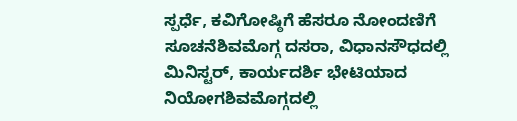ಸ್ಪರ್ಧೆ, ಕವಿಗೋಷ್ಠಿಗೆ ಹೆಸರೂ ನೋಂದಣಿಗೆ ಸೂಚನೆಶಿವಮೊಗ್ಗ ದಸರಾ, ವಿಧಾನಸೌಧದಲ್ಲಿ ಮಿನಿಸ್ಟರ್, ಕಾರ್ಯದರ್ಶಿ ಭೇಟಿಯಾದ ನಿಯೋಗಶಿವಮೊಗ್ಗದಲ್ಲಿ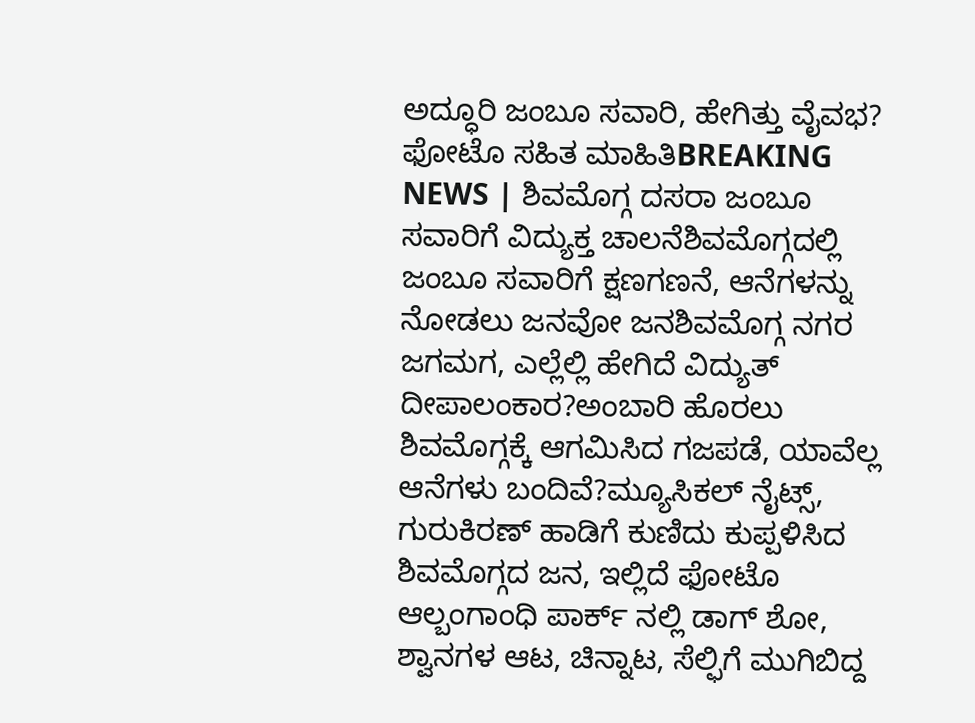ಅದ್ಧೂರಿ ಜಂಬೂ ಸವಾರಿ, ಹೇಗಿತ್ತು ವೈವಭ? ಫೋಟೊ ಸಹಿತ ಮಾಹಿತಿBREAKING NEWS | ಶಿವಮೊಗ್ಗ ದಸರಾ ಜಂಬೂ ಸವಾರಿಗೆ ವಿದ್ಯುಕ್ತ ಚಾಲನೆಶಿವಮೊಗ್ಗದಲ್ಲಿ ಜಂಬೂ ಸವಾರಿಗೆ ಕ್ಷಣಗಣನೆ, ಆನೆಗಳನ್ನು ನೋಡಲು ಜನವೋ ಜನಶಿವಮೊಗ್ಗ ನಗರ ಜಗಮಗ, ಎಲ್ಲೆಲ್ಲಿ ಹೇಗಿದೆ ವಿದ್ಯುತ್ ದೀಪಾಲಂಕಾರ?ಅಂಬಾರಿ ಹೊರಲು ಶಿವಮೊಗ್ಗಕ್ಕೆ ಆಗಮಿಸಿದ ಗಜಪಡೆ, ಯಾವೆಲ್ಲ ಆನೆಗಳು ಬಂದಿವೆ?ಮ್ಯೂಸಿಕಲ್ ನೈಟ್ಸ್, ಗುರುಕಿರಣ್ ಹಾಡಿಗೆ ಕುಣಿದು ಕುಪ್ಪಳಿಸಿದ ಶಿವಮೊಗ್ಗದ ಜನ, ಇಲ್ಲಿದೆ ಫೋಟೊ ಆಲ್ಬಂಗಾಂಧಿ ಪಾರ್ಕ್ ನಲ್ಲಿ ಡಾಗ್ ಶೋ, ಶ್ವಾನಗಳ ಆಟ, ಚಿನ್ನಾಟ, ಸೆಲ್ಫಿಗೆ ಮುಗಿಬಿದ್ದ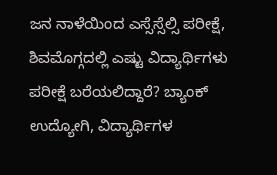ಜನ ನಾಳೆಯಿಂದ ಎಸ್ಸೆಸ್ಸೆಲ್ಸಿ ಪರೀಕ್ಷೆ, ಶಿವಮೊಗ್ಗದಲ್ಲಿ ಎಷ್ಟು ವಿದ್ಯಾರ್ಥಿಗಳು ಪರೀಕ್ಷೆ ಬರೆಯಲಿದ್ದಾರೆ? ಬ್ಯಾಂಕ್ ಉದ್ಯೋಗಿ, ವಿದ್ಯಾರ್ಥಿಗಳ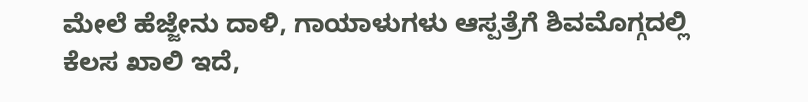ಮೇಲೆ ಹೆಜ್ಜೇನು ದಾಳಿ, ಗಾಯಾಳುಗಳು ಆಸ್ಪತ್ರೆಗೆ ಶಿವಮೊಗ್ಗದಲ್ಲಿ ಕೆಲಸ ಖಾಲಿ ಇದೆ,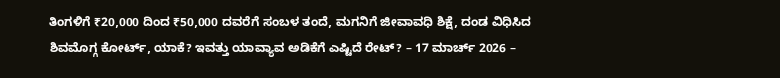ತಿಂಗಳಿಗೆ ₹20,000 ದಿಂದ ₹50,000 ದವರೆಗೆ ಸಂಬಳ ತಂದೆ, ಮಗನಿಗೆ ಜೀವಾವಧಿ ಶಿಕ್ಷೆ, ದಂಡ ವಿಧಿಸಿದ ಶಿವಮೊಗ್ಗ ಕೋರ್ಟ್, ಯಾಕೆ? ಇವತ್ತು ಯಾವ್ಯಾವ ಅಡಿಕೆಗೆ ಎಷ್ಟಿದೆ ರೇಟ್? – 17 ಮಾರ್ಚ್ 2026 –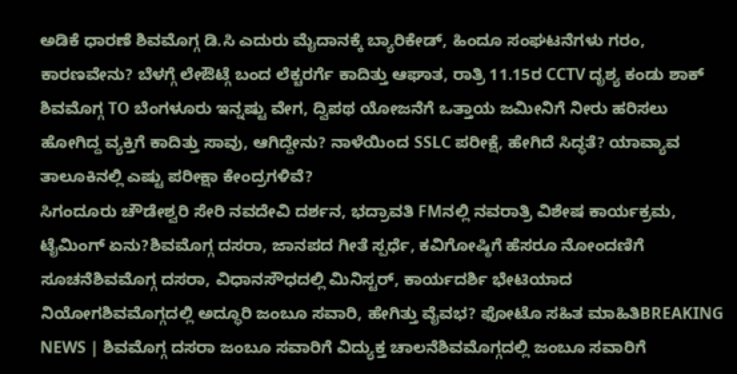ಅಡಿಕೆ ಧಾರಣೆ ಶಿವಮೊಗ್ಗ ಡಿ.ಸಿ ಎದುರು ಮೈದಾನಕ್ಕೆ ಬ್ಯಾರಿಕೇಡ್, ಹಿಂದೂ ಸಂಘಟನೆಗಳು ಗರಂ, ಕಾರಣವೇನು? ಬೆಳಗ್ಗೆ ಲೇಔಟ್ಗೆ ಬಂದ ಲೆಕ್ಚರರ್ಗೆ ಕಾದಿತ್ತು ಆಘಾತ, ರಾತ್ರಿ 11.15ರ CCTV ದೃಶ್ಯ ಕಂಡು ಶಾಕ್ ಶಿವಮೊಗ್ಗ TO ಬೆಂಗಳೂರು ಇನ್ನಷ್ಟು ವೇಗ, ದ್ವಿಪಥ ಯೋಜನೆಗೆ ಒತ್ತಾಯ ಜಮೀನಿಗೆ ನೀರು ಹರಿಸಲು ಹೋಗಿದ್ದ ವ್ಯಕ್ತಿಗೆ ಕಾದಿತ್ತು ಸಾವು, ಆಗಿದ್ದೇನು? ನಾಳೆಯಿಂದ SSLC ಪರೀಕ್ಷೆ, ಹೇಗಿದೆ ಸಿದ್ಧತೆ? ಯಾವ್ಯಾವ ತಾಲೂಕಿನಲ್ಲಿ ಎಷ್ಟು ಪರೀಕ್ಷಾ ಕೇಂದ್ರಗಳಿವೆ?
ಸಿಗಂದೂರು ಚೌಡೇಶ್ವರಿ ಸೇರಿ ನವದೇವಿ ದರ್ಶನ, ಭದ್ರಾವತಿ FMನಲ್ಲಿ ನವರಾತ್ರಿ ವಿಶೇಷ ಕಾರ್ಯಕ್ರಮ, ಟೈಮಿಂಗ್ ಏನು?ಶಿವಮೊಗ್ಗ ದಸರಾ, ಜಾನಪದ ಗೀತೆ ಸ್ಪರ್ಧೆ, ಕವಿಗೋಷ್ಠಿಗೆ ಹೆಸರೂ ನೋಂದಣಿಗೆ ಸೂಚನೆಶಿವಮೊಗ್ಗ ದಸರಾ, ವಿಧಾನಸೌಧದಲ್ಲಿ ಮಿನಿಸ್ಟರ್, ಕಾರ್ಯದರ್ಶಿ ಭೇಟಿಯಾದ ನಿಯೋಗಶಿವಮೊಗ್ಗದಲ್ಲಿ ಅದ್ಧೂರಿ ಜಂಬೂ ಸವಾರಿ, ಹೇಗಿತ್ತು ವೈವಭ? ಫೋಟೊ ಸಹಿತ ಮಾಹಿತಿBREAKING NEWS | ಶಿವಮೊಗ್ಗ ದಸರಾ ಜಂಬೂ ಸವಾರಿಗೆ ವಿದ್ಯುಕ್ತ ಚಾಲನೆಶಿವಮೊಗ್ಗದಲ್ಲಿ ಜಂಬೂ ಸವಾರಿಗೆ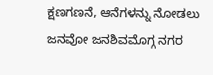ಕ್ಷಣಗಣನೆ, ಆನೆಗಳನ್ನು ನೋಡಲು ಜನವೋ ಜನಶಿವಮೊಗ್ಗ ನಗರ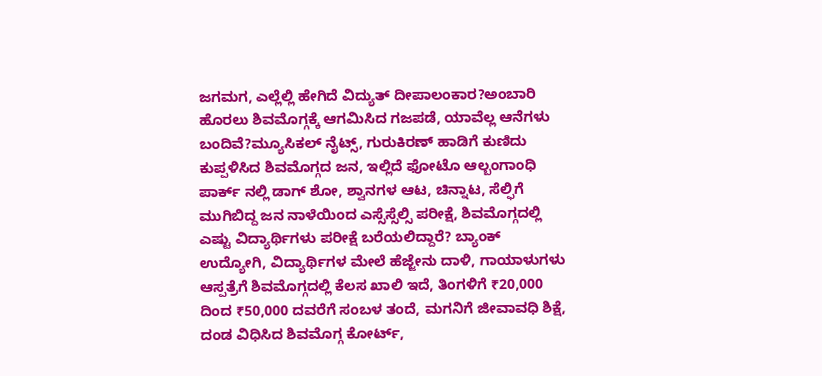ಜಗಮಗ, ಎಲ್ಲೆಲ್ಲಿ ಹೇಗಿದೆ ವಿದ್ಯುತ್ ದೀಪಾಲಂಕಾರ?ಅಂಬಾರಿ ಹೊರಲು ಶಿವಮೊಗ್ಗಕ್ಕೆ ಆಗಮಿಸಿದ ಗಜಪಡೆ, ಯಾವೆಲ್ಲ ಆನೆಗಳು ಬಂದಿವೆ?ಮ್ಯೂಸಿಕಲ್ ನೈಟ್ಸ್, ಗುರುಕಿರಣ್ ಹಾಡಿಗೆ ಕುಣಿದು ಕುಪ್ಪಳಿಸಿದ ಶಿವಮೊಗ್ಗದ ಜನ, ಇಲ್ಲಿದೆ ಫೋಟೊ ಆಲ್ಬಂಗಾಂಧಿ ಪಾರ್ಕ್ ನಲ್ಲಿ ಡಾಗ್ ಶೋ, ಶ್ವಾನಗಳ ಆಟ, ಚಿನ್ನಾಟ, ಸೆಲ್ಫಿಗೆ ಮುಗಿಬಿದ್ದ ಜನ ನಾಳೆಯಿಂದ ಎಸ್ಸೆಸ್ಸೆಲ್ಸಿ ಪರೀಕ್ಷೆ, ಶಿವಮೊಗ್ಗದಲ್ಲಿ ಎಷ್ಟು ವಿದ್ಯಾರ್ಥಿಗಳು ಪರೀಕ್ಷೆ ಬರೆಯಲಿದ್ದಾರೆ? ಬ್ಯಾಂಕ್ ಉದ್ಯೋಗಿ, ವಿದ್ಯಾರ್ಥಿಗಳ ಮೇಲೆ ಹೆಜ್ಜೇನು ದಾಳಿ, ಗಾಯಾಳುಗಳು ಆಸ್ಪತ್ರೆಗೆ ಶಿವಮೊಗ್ಗದಲ್ಲಿ ಕೆಲಸ ಖಾಲಿ ಇದೆ, ತಿಂಗಳಿಗೆ ₹20,000 ದಿಂದ ₹50,000 ದವರೆಗೆ ಸಂಬಳ ತಂದೆ, ಮಗನಿಗೆ ಜೀವಾವಧಿ ಶಿಕ್ಷೆ, ದಂಡ ವಿಧಿಸಿದ ಶಿವಮೊಗ್ಗ ಕೋರ್ಟ್,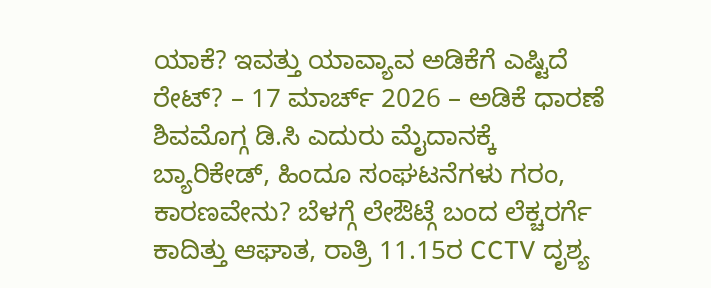ಯಾಕೆ? ಇವತ್ತು ಯಾವ್ಯಾವ ಅಡಿಕೆಗೆ ಎಷ್ಟಿದೆ ರೇಟ್? – 17 ಮಾರ್ಚ್ 2026 – ಅಡಿಕೆ ಧಾರಣೆ ಶಿವಮೊಗ್ಗ ಡಿ.ಸಿ ಎದುರು ಮೈದಾನಕ್ಕೆ ಬ್ಯಾರಿಕೇಡ್, ಹಿಂದೂ ಸಂಘಟನೆಗಳು ಗರಂ, ಕಾರಣವೇನು? ಬೆಳಗ್ಗೆ ಲೇಔಟ್ಗೆ ಬಂದ ಲೆಕ್ಚರರ್ಗೆ ಕಾದಿತ್ತು ಆಘಾತ, ರಾತ್ರಿ 11.15ರ CCTV ದೃಶ್ಯ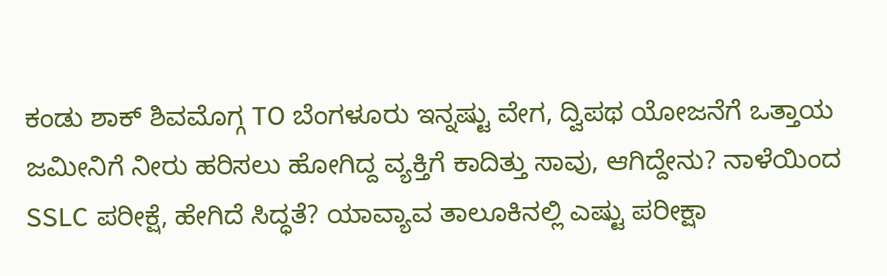ಕಂಡು ಶಾಕ್ ಶಿವಮೊಗ್ಗ TO ಬೆಂಗಳೂರು ಇನ್ನಷ್ಟು ವೇಗ, ದ್ವಿಪಥ ಯೋಜನೆಗೆ ಒತ್ತಾಯ ಜಮೀನಿಗೆ ನೀರು ಹರಿಸಲು ಹೋಗಿದ್ದ ವ್ಯಕ್ತಿಗೆ ಕಾದಿತ್ತು ಸಾವು, ಆಗಿದ್ದೇನು? ನಾಳೆಯಿಂದ SSLC ಪರೀಕ್ಷೆ, ಹೇಗಿದೆ ಸಿದ್ಧತೆ? ಯಾವ್ಯಾವ ತಾಲೂಕಿನಲ್ಲಿ ಎಷ್ಟು ಪರೀಕ್ಷಾ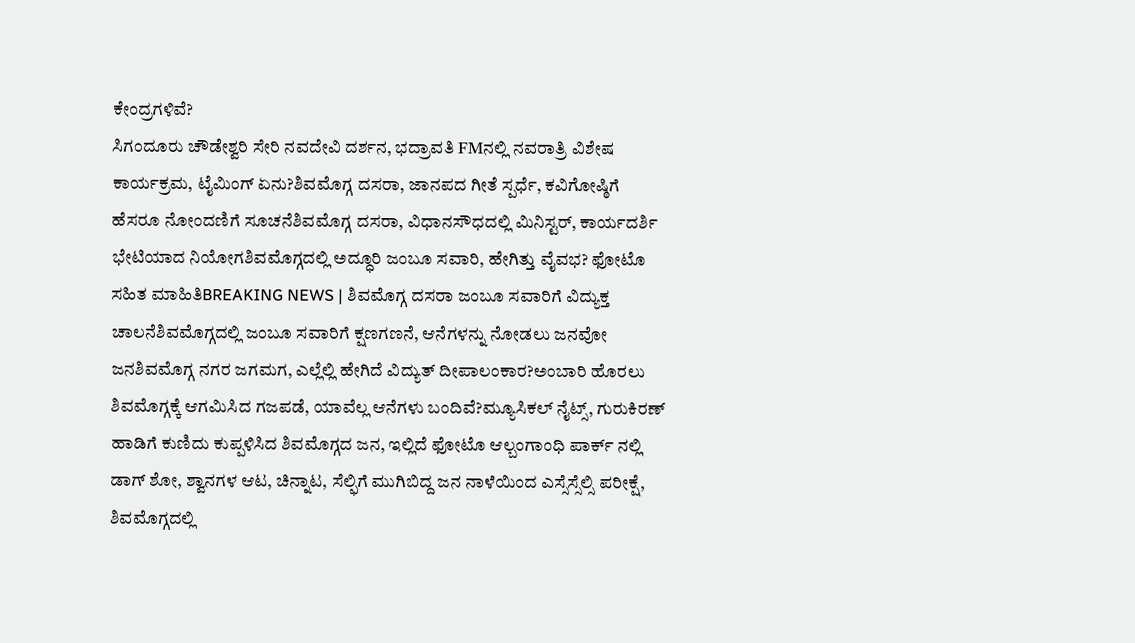ಕೇಂದ್ರಗಳಿವೆ?
ಸಿಗಂದೂರು ಚೌಡೇಶ್ವರಿ ಸೇರಿ ನವದೇವಿ ದರ್ಶನ, ಭದ್ರಾವತಿ FMನಲ್ಲಿ ನವರಾತ್ರಿ ವಿಶೇಷ ಕಾರ್ಯಕ್ರಮ, ಟೈಮಿಂಗ್ ಏನು?ಶಿವಮೊಗ್ಗ ದಸರಾ, ಜಾನಪದ ಗೀತೆ ಸ್ಪರ್ಧೆ, ಕವಿಗೋಷ್ಠಿಗೆ ಹೆಸರೂ ನೋಂದಣಿಗೆ ಸೂಚನೆಶಿವಮೊಗ್ಗ ದಸರಾ, ವಿಧಾನಸೌಧದಲ್ಲಿ ಮಿನಿಸ್ಟರ್, ಕಾರ್ಯದರ್ಶಿ ಭೇಟಿಯಾದ ನಿಯೋಗಶಿವಮೊಗ್ಗದಲ್ಲಿ ಅದ್ಧೂರಿ ಜಂಬೂ ಸವಾರಿ, ಹೇಗಿತ್ತು ವೈವಭ? ಫೋಟೊ ಸಹಿತ ಮಾಹಿತಿBREAKING NEWS | ಶಿವಮೊಗ್ಗ ದಸರಾ ಜಂಬೂ ಸವಾರಿಗೆ ವಿದ್ಯುಕ್ತ ಚಾಲನೆಶಿವಮೊಗ್ಗದಲ್ಲಿ ಜಂಬೂ ಸವಾರಿಗೆ ಕ್ಷಣಗಣನೆ, ಆನೆಗಳನ್ನು ನೋಡಲು ಜನವೋ ಜನಶಿವಮೊಗ್ಗ ನಗರ ಜಗಮಗ, ಎಲ್ಲೆಲ್ಲಿ ಹೇಗಿದೆ ವಿದ್ಯುತ್ ದೀಪಾಲಂಕಾರ?ಅಂಬಾರಿ ಹೊರಲು ಶಿವಮೊಗ್ಗಕ್ಕೆ ಆಗಮಿಸಿದ ಗಜಪಡೆ, ಯಾವೆಲ್ಲ ಆನೆಗಳು ಬಂದಿವೆ?ಮ್ಯೂಸಿಕಲ್ ನೈಟ್ಸ್, ಗುರುಕಿರಣ್ ಹಾಡಿಗೆ ಕುಣಿದು ಕುಪ್ಪಳಿಸಿದ ಶಿವಮೊಗ್ಗದ ಜನ, ಇಲ್ಲಿದೆ ಫೋಟೊ ಆಲ್ಬಂಗಾಂಧಿ ಪಾರ್ಕ್ ನಲ್ಲಿ ಡಾಗ್ ಶೋ, ಶ್ವಾನಗಳ ಆಟ, ಚಿನ್ನಾಟ, ಸೆಲ್ಫಿಗೆ ಮುಗಿಬಿದ್ದ ಜನ ನಾಳೆಯಿಂದ ಎಸ್ಸೆಸ್ಸೆಲ್ಸಿ ಪರೀಕ್ಷೆ, ಶಿವಮೊಗ್ಗದಲ್ಲಿ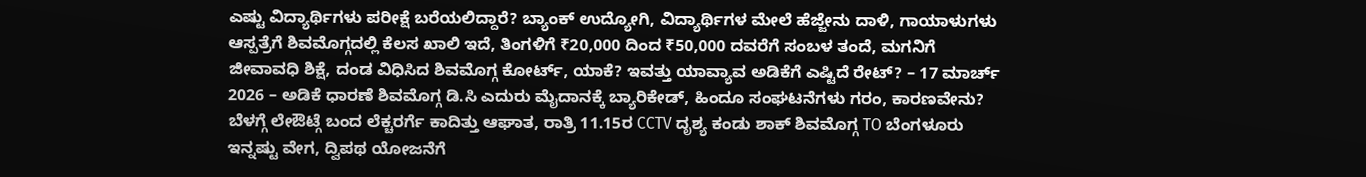ಎಷ್ಟು ವಿದ್ಯಾರ್ಥಿಗಳು ಪರೀಕ್ಷೆ ಬರೆಯಲಿದ್ದಾರೆ? ಬ್ಯಾಂಕ್ ಉದ್ಯೋಗಿ, ವಿದ್ಯಾರ್ಥಿಗಳ ಮೇಲೆ ಹೆಜ್ಜೇನು ದಾಳಿ, ಗಾಯಾಳುಗಳು ಆಸ್ಪತ್ರೆಗೆ ಶಿವಮೊಗ್ಗದಲ್ಲಿ ಕೆಲಸ ಖಾಲಿ ಇದೆ, ತಿಂಗಳಿಗೆ ₹20,000 ದಿಂದ ₹50,000 ದವರೆಗೆ ಸಂಬಳ ತಂದೆ, ಮಗನಿಗೆ ಜೀವಾವಧಿ ಶಿಕ್ಷೆ, ದಂಡ ವಿಧಿಸಿದ ಶಿವಮೊಗ್ಗ ಕೋರ್ಟ್, ಯಾಕೆ? ಇವತ್ತು ಯಾವ್ಯಾವ ಅಡಿಕೆಗೆ ಎಷ್ಟಿದೆ ರೇಟ್? – 17 ಮಾರ್ಚ್ 2026 – ಅಡಿಕೆ ಧಾರಣೆ ಶಿವಮೊಗ್ಗ ಡಿ.ಸಿ ಎದುರು ಮೈದಾನಕ್ಕೆ ಬ್ಯಾರಿಕೇಡ್, ಹಿಂದೂ ಸಂಘಟನೆಗಳು ಗರಂ, ಕಾರಣವೇನು? ಬೆಳಗ್ಗೆ ಲೇಔಟ್ಗೆ ಬಂದ ಲೆಕ್ಚರರ್ಗೆ ಕಾದಿತ್ತು ಆಘಾತ, ರಾತ್ರಿ 11.15ರ CCTV ದೃಶ್ಯ ಕಂಡು ಶಾಕ್ ಶಿವಮೊಗ್ಗ TO ಬೆಂಗಳೂರು ಇನ್ನಷ್ಟು ವೇಗ, ದ್ವಿಪಥ ಯೋಜನೆಗೆ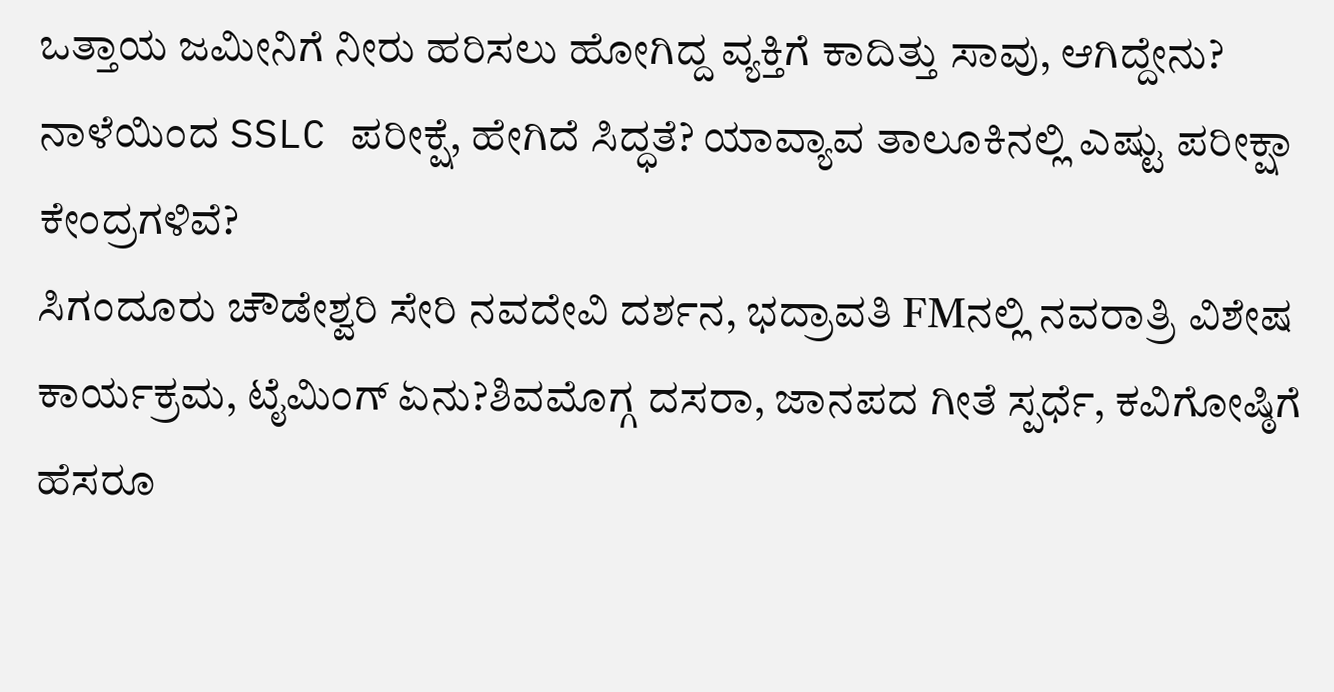ಒತ್ತಾಯ ಜಮೀನಿಗೆ ನೀರು ಹರಿಸಲು ಹೋಗಿದ್ದ ವ್ಯಕ್ತಿಗೆ ಕಾದಿತ್ತು ಸಾವು, ಆಗಿದ್ದೇನು? ನಾಳೆಯಿಂದ SSLC ಪರೀಕ್ಷೆ, ಹೇಗಿದೆ ಸಿದ್ಧತೆ? ಯಾವ್ಯಾವ ತಾಲೂಕಿನಲ್ಲಿ ಎಷ್ಟು ಪರೀಕ್ಷಾ ಕೇಂದ್ರಗಳಿವೆ?
ಸಿಗಂದೂರು ಚೌಡೇಶ್ವರಿ ಸೇರಿ ನವದೇವಿ ದರ್ಶನ, ಭದ್ರಾವತಿ FMನಲ್ಲಿ ನವರಾತ್ರಿ ವಿಶೇಷ ಕಾರ್ಯಕ್ರಮ, ಟೈಮಿಂಗ್ ಏನು?ಶಿವಮೊಗ್ಗ ದಸರಾ, ಜಾನಪದ ಗೀತೆ ಸ್ಪರ್ಧೆ, ಕವಿಗೋಷ್ಠಿಗೆ ಹೆಸರೂ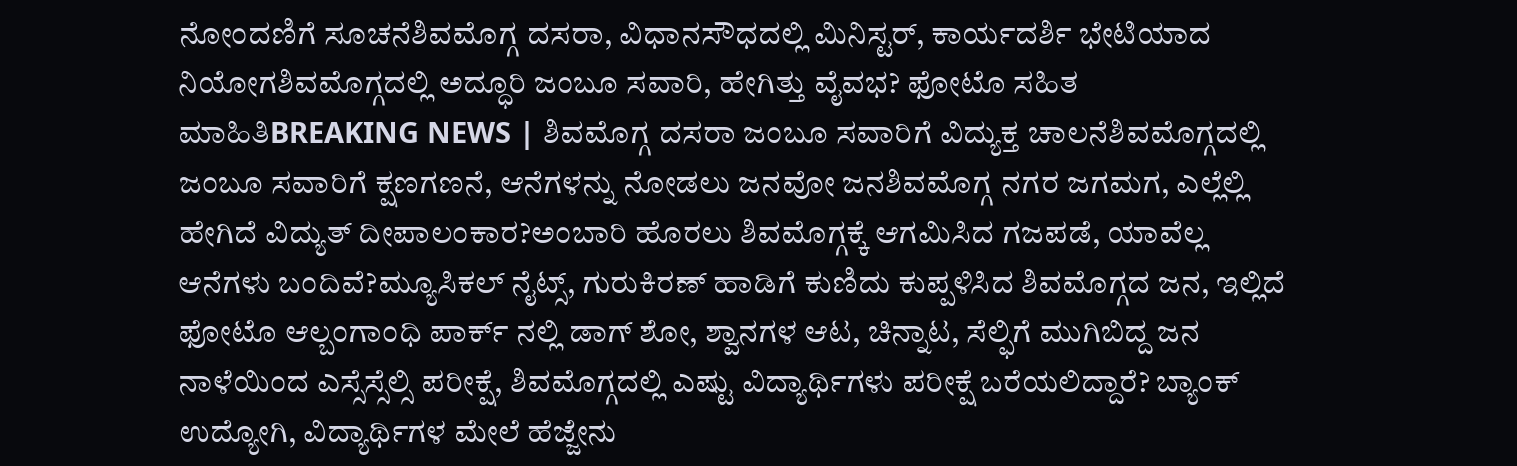ನೋಂದಣಿಗೆ ಸೂಚನೆಶಿವಮೊಗ್ಗ ದಸರಾ, ವಿಧಾನಸೌಧದಲ್ಲಿ ಮಿನಿಸ್ಟರ್, ಕಾರ್ಯದರ್ಶಿ ಭೇಟಿಯಾದ ನಿಯೋಗಶಿವಮೊಗ್ಗದಲ್ಲಿ ಅದ್ಧೂರಿ ಜಂಬೂ ಸವಾರಿ, ಹೇಗಿತ್ತು ವೈವಭ? ಫೋಟೊ ಸಹಿತ ಮಾಹಿತಿBREAKING NEWS | ಶಿವಮೊಗ್ಗ ದಸರಾ ಜಂಬೂ ಸವಾರಿಗೆ ವಿದ್ಯುಕ್ತ ಚಾಲನೆಶಿವಮೊಗ್ಗದಲ್ಲಿ ಜಂಬೂ ಸವಾರಿಗೆ ಕ್ಷಣಗಣನೆ, ಆನೆಗಳನ್ನು ನೋಡಲು ಜನವೋ ಜನಶಿವಮೊಗ್ಗ ನಗರ ಜಗಮಗ, ಎಲ್ಲೆಲ್ಲಿ ಹೇಗಿದೆ ವಿದ್ಯುತ್ ದೀಪಾಲಂಕಾರ?ಅಂಬಾರಿ ಹೊರಲು ಶಿವಮೊಗ್ಗಕ್ಕೆ ಆಗಮಿಸಿದ ಗಜಪಡೆ, ಯಾವೆಲ್ಲ ಆನೆಗಳು ಬಂದಿವೆ?ಮ್ಯೂಸಿಕಲ್ ನೈಟ್ಸ್, ಗುರುಕಿರಣ್ ಹಾಡಿಗೆ ಕುಣಿದು ಕುಪ್ಪಳಿಸಿದ ಶಿವಮೊಗ್ಗದ ಜನ, ಇಲ್ಲಿದೆ ಫೋಟೊ ಆಲ್ಬಂಗಾಂಧಿ ಪಾರ್ಕ್ ನಲ್ಲಿ ಡಾಗ್ ಶೋ, ಶ್ವಾನಗಳ ಆಟ, ಚಿನ್ನಾಟ, ಸೆಲ್ಫಿಗೆ ಮುಗಿಬಿದ್ದ ಜನ ನಾಳೆಯಿಂದ ಎಸ್ಸೆಸ್ಸೆಲ್ಸಿ ಪರೀಕ್ಷೆ, ಶಿವಮೊಗ್ಗದಲ್ಲಿ ಎಷ್ಟು ವಿದ್ಯಾರ್ಥಿಗಳು ಪರೀಕ್ಷೆ ಬರೆಯಲಿದ್ದಾರೆ? ಬ್ಯಾಂಕ್ ಉದ್ಯೋಗಿ, ವಿದ್ಯಾರ್ಥಿಗಳ ಮೇಲೆ ಹೆಜ್ಜೇನು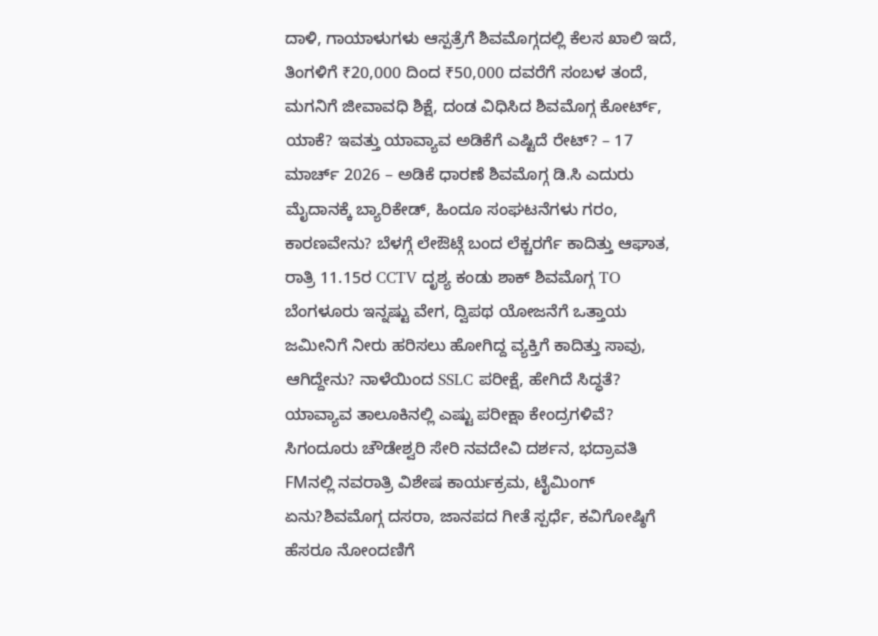ದಾಳಿ, ಗಾಯಾಳುಗಳು ಆಸ್ಪತ್ರೆಗೆ ಶಿವಮೊಗ್ಗದಲ್ಲಿ ಕೆಲಸ ಖಾಲಿ ಇದೆ, ತಿಂಗಳಿಗೆ ₹20,000 ದಿಂದ ₹50,000 ದವರೆಗೆ ಸಂಬಳ ತಂದೆ, ಮಗನಿಗೆ ಜೀವಾವಧಿ ಶಿಕ್ಷೆ, ದಂಡ ವಿಧಿಸಿದ ಶಿವಮೊಗ್ಗ ಕೋರ್ಟ್, ಯಾಕೆ? ಇವತ್ತು ಯಾವ್ಯಾವ ಅಡಿಕೆಗೆ ಎಷ್ಟಿದೆ ರೇಟ್? – 17 ಮಾರ್ಚ್ 2026 – ಅಡಿಕೆ ಧಾರಣೆ ಶಿವಮೊಗ್ಗ ಡಿ.ಸಿ ಎದುರು ಮೈದಾನಕ್ಕೆ ಬ್ಯಾರಿಕೇಡ್, ಹಿಂದೂ ಸಂಘಟನೆಗಳು ಗರಂ, ಕಾರಣವೇನು? ಬೆಳಗ್ಗೆ ಲೇಔಟ್ಗೆ ಬಂದ ಲೆಕ್ಚರರ್ಗೆ ಕಾದಿತ್ತು ಆಘಾತ, ರಾತ್ರಿ 11.15ರ CCTV ದೃಶ್ಯ ಕಂಡು ಶಾಕ್ ಶಿವಮೊಗ್ಗ TO ಬೆಂಗಳೂರು ಇನ್ನಷ್ಟು ವೇಗ, ದ್ವಿಪಥ ಯೋಜನೆಗೆ ಒತ್ತಾಯ ಜಮೀನಿಗೆ ನೀರು ಹರಿಸಲು ಹೋಗಿದ್ದ ವ್ಯಕ್ತಿಗೆ ಕಾದಿತ್ತು ಸಾವು, ಆಗಿದ್ದೇನು? ನಾಳೆಯಿಂದ SSLC ಪರೀಕ್ಷೆ, ಹೇಗಿದೆ ಸಿದ್ಧತೆ? ಯಾವ್ಯಾವ ತಾಲೂಕಿನಲ್ಲಿ ಎಷ್ಟು ಪರೀಕ್ಷಾ ಕೇಂದ್ರಗಳಿವೆ?
ಸಿಗಂದೂರು ಚೌಡೇಶ್ವರಿ ಸೇರಿ ನವದೇವಿ ದರ್ಶನ, ಭದ್ರಾವತಿ FMನಲ್ಲಿ ನವರಾತ್ರಿ ವಿಶೇಷ ಕಾರ್ಯಕ್ರಮ, ಟೈಮಿಂಗ್ ಏನು?ಶಿವಮೊಗ್ಗ ದಸರಾ, ಜಾನಪದ ಗೀತೆ ಸ್ಪರ್ಧೆ, ಕವಿಗೋಷ್ಠಿಗೆ ಹೆಸರೂ ನೋಂದಣಿಗೆ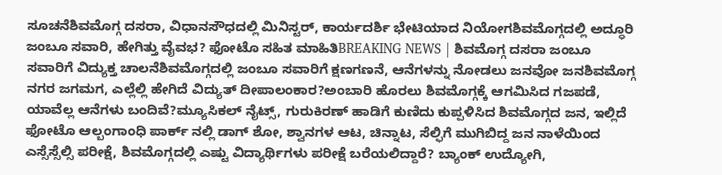ಸೂಚನೆಶಿವಮೊಗ್ಗ ದಸರಾ, ವಿಧಾನಸೌಧದಲ್ಲಿ ಮಿನಿಸ್ಟರ್, ಕಾರ್ಯದರ್ಶಿ ಭೇಟಿಯಾದ ನಿಯೋಗಶಿವಮೊಗ್ಗದಲ್ಲಿ ಅದ್ಧೂರಿ ಜಂಬೂ ಸವಾರಿ, ಹೇಗಿತ್ತು ವೈವಭ? ಫೋಟೊ ಸಹಿತ ಮಾಹಿತಿBREAKING NEWS | ಶಿವಮೊಗ್ಗ ದಸರಾ ಜಂಬೂ ಸವಾರಿಗೆ ವಿದ್ಯುಕ್ತ ಚಾಲನೆಶಿವಮೊಗ್ಗದಲ್ಲಿ ಜಂಬೂ ಸವಾರಿಗೆ ಕ್ಷಣಗಣನೆ, ಆನೆಗಳನ್ನು ನೋಡಲು ಜನವೋ ಜನಶಿವಮೊಗ್ಗ ನಗರ ಜಗಮಗ, ಎಲ್ಲೆಲ್ಲಿ ಹೇಗಿದೆ ವಿದ್ಯುತ್ ದೀಪಾಲಂಕಾರ?ಅಂಬಾರಿ ಹೊರಲು ಶಿವಮೊಗ್ಗಕ್ಕೆ ಆಗಮಿಸಿದ ಗಜಪಡೆ, ಯಾವೆಲ್ಲ ಆನೆಗಳು ಬಂದಿವೆ?ಮ್ಯೂಸಿಕಲ್ ನೈಟ್ಸ್, ಗುರುಕಿರಣ್ ಹಾಡಿಗೆ ಕುಣಿದು ಕುಪ್ಪಳಿಸಿದ ಶಿವಮೊಗ್ಗದ ಜನ, ಇಲ್ಲಿದೆ ಫೋಟೊ ಆಲ್ಬಂಗಾಂಧಿ ಪಾರ್ಕ್ ನಲ್ಲಿ ಡಾಗ್ ಶೋ, ಶ್ವಾನಗಳ ಆಟ, ಚಿನ್ನಾಟ, ಸೆಲ್ಫಿಗೆ ಮುಗಿಬಿದ್ದ ಜನ ನಾಳೆಯಿಂದ ಎಸ್ಸೆಸ್ಸೆಲ್ಸಿ ಪರೀಕ್ಷೆ, ಶಿವಮೊಗ್ಗದಲ್ಲಿ ಎಷ್ಟು ವಿದ್ಯಾರ್ಥಿಗಳು ಪರೀಕ್ಷೆ ಬರೆಯಲಿದ್ದಾರೆ? ಬ್ಯಾಂಕ್ ಉದ್ಯೋಗಿ,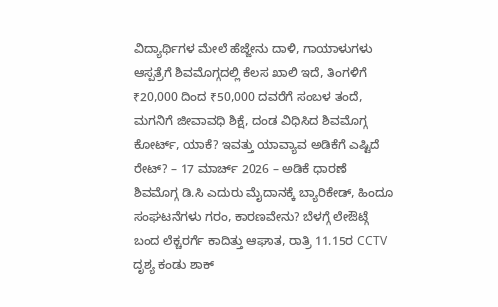ವಿದ್ಯಾರ್ಥಿಗಳ ಮೇಲೆ ಹೆಜ್ಜೇನು ದಾಳಿ, ಗಾಯಾಳುಗಳು ಆಸ್ಪತ್ರೆಗೆ ಶಿವಮೊಗ್ಗದಲ್ಲಿ ಕೆಲಸ ಖಾಲಿ ಇದೆ, ತಿಂಗಳಿಗೆ ₹20,000 ದಿಂದ ₹50,000 ದವರೆಗೆ ಸಂಬಳ ತಂದೆ, ಮಗನಿಗೆ ಜೀವಾವಧಿ ಶಿಕ್ಷೆ, ದಂಡ ವಿಧಿಸಿದ ಶಿವಮೊಗ್ಗ ಕೋರ್ಟ್, ಯಾಕೆ? ಇವತ್ತು ಯಾವ್ಯಾವ ಅಡಿಕೆಗೆ ಎಷ್ಟಿದೆ ರೇಟ್? – 17 ಮಾರ್ಚ್ 2026 – ಅಡಿಕೆ ಧಾರಣೆ ಶಿವಮೊಗ್ಗ ಡಿ.ಸಿ ಎದುರು ಮೈದಾನಕ್ಕೆ ಬ್ಯಾರಿಕೇಡ್, ಹಿಂದೂ ಸಂಘಟನೆಗಳು ಗರಂ, ಕಾರಣವೇನು? ಬೆಳಗ್ಗೆ ಲೇಔಟ್ಗೆ ಬಂದ ಲೆಕ್ಚರರ್ಗೆ ಕಾದಿತ್ತು ಆಘಾತ, ರಾತ್ರಿ 11.15ರ CCTV ದೃಶ್ಯ ಕಂಡು ಶಾಕ್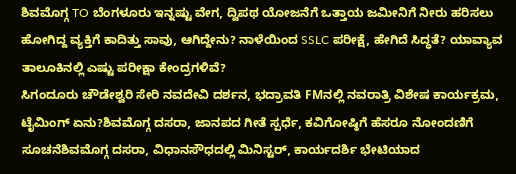ಶಿವಮೊಗ್ಗ TO ಬೆಂಗಳೂರು ಇನ್ನಷ್ಟು ವೇಗ, ದ್ವಿಪಥ ಯೋಜನೆಗೆ ಒತ್ತಾಯ ಜಮೀನಿಗೆ ನೀರು ಹರಿಸಲು ಹೋಗಿದ್ದ ವ್ಯಕ್ತಿಗೆ ಕಾದಿತ್ತು ಸಾವು, ಆಗಿದ್ದೇನು? ನಾಳೆಯಿಂದ SSLC ಪರೀಕ್ಷೆ, ಹೇಗಿದೆ ಸಿದ್ಧತೆ? ಯಾವ್ಯಾವ ತಾಲೂಕಿನಲ್ಲಿ ಎಷ್ಟು ಪರೀಕ್ಷಾ ಕೇಂದ್ರಗಳಿವೆ?
ಸಿಗಂದೂರು ಚೌಡೇಶ್ವರಿ ಸೇರಿ ನವದೇವಿ ದರ್ಶನ, ಭದ್ರಾವತಿ FMನಲ್ಲಿ ನವರಾತ್ರಿ ವಿಶೇಷ ಕಾರ್ಯಕ್ರಮ, ಟೈಮಿಂಗ್ ಏನು?ಶಿವಮೊಗ್ಗ ದಸರಾ, ಜಾನಪದ ಗೀತೆ ಸ್ಪರ್ಧೆ, ಕವಿಗೋಷ್ಠಿಗೆ ಹೆಸರೂ ನೋಂದಣಿಗೆ ಸೂಚನೆಶಿವಮೊಗ್ಗ ದಸರಾ, ವಿಧಾನಸೌಧದಲ್ಲಿ ಮಿನಿಸ್ಟರ್, ಕಾರ್ಯದರ್ಶಿ ಭೇಟಿಯಾದ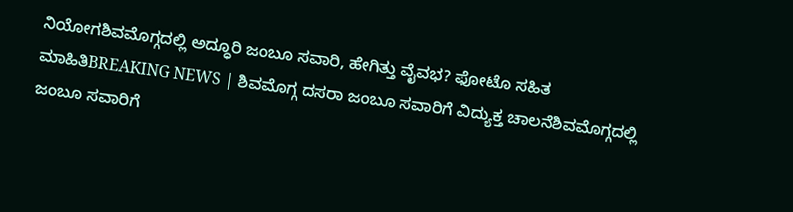ನಿಯೋಗಶಿವಮೊಗ್ಗದಲ್ಲಿ ಅದ್ಧೂರಿ ಜಂಬೂ ಸವಾರಿ, ಹೇಗಿತ್ತು ವೈವಭ? ಫೋಟೊ ಸಹಿತ ಮಾಹಿತಿBREAKING NEWS | ಶಿವಮೊಗ್ಗ ದಸರಾ ಜಂಬೂ ಸವಾರಿಗೆ ವಿದ್ಯುಕ್ತ ಚಾಲನೆಶಿವಮೊಗ್ಗದಲ್ಲಿ ಜಂಬೂ ಸವಾರಿಗೆ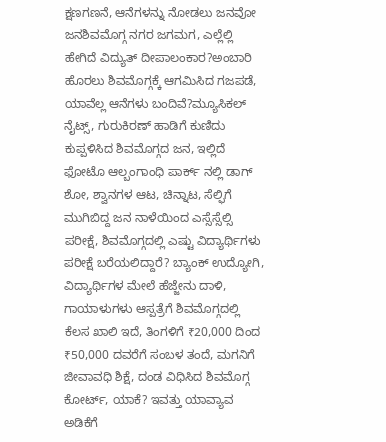ಕ್ಷಣಗಣನೆ, ಆನೆಗಳನ್ನು ನೋಡಲು ಜನವೋ ಜನಶಿವಮೊಗ್ಗ ನಗರ ಜಗಮಗ, ಎಲ್ಲೆಲ್ಲಿ ಹೇಗಿದೆ ವಿದ್ಯುತ್ ದೀಪಾಲಂಕಾರ?ಅಂಬಾರಿ ಹೊರಲು ಶಿವಮೊಗ್ಗಕ್ಕೆ ಆಗಮಿಸಿದ ಗಜಪಡೆ, ಯಾವೆಲ್ಲ ಆನೆಗಳು ಬಂದಿವೆ?ಮ್ಯೂಸಿಕಲ್ ನೈಟ್ಸ್, ಗುರುಕಿರಣ್ ಹಾಡಿಗೆ ಕುಣಿದು ಕುಪ್ಪಳಿಸಿದ ಶಿವಮೊಗ್ಗದ ಜನ, ಇಲ್ಲಿದೆ ಫೋಟೊ ಆಲ್ಬಂಗಾಂಧಿ ಪಾರ್ಕ್ ನಲ್ಲಿ ಡಾಗ್ ಶೋ, ಶ್ವಾನಗಳ ಆಟ, ಚಿನ್ನಾಟ, ಸೆಲ್ಫಿಗೆ ಮುಗಿಬಿದ್ದ ಜನ ನಾಳೆಯಿಂದ ಎಸ್ಸೆಸ್ಸೆಲ್ಸಿ ಪರೀಕ್ಷೆ, ಶಿವಮೊಗ್ಗದಲ್ಲಿ ಎಷ್ಟು ವಿದ್ಯಾರ್ಥಿಗಳು ಪರೀಕ್ಷೆ ಬರೆಯಲಿದ್ದಾರೆ? ಬ್ಯಾಂಕ್ ಉದ್ಯೋಗಿ, ವಿದ್ಯಾರ್ಥಿಗಳ ಮೇಲೆ ಹೆಜ್ಜೇನು ದಾಳಿ, ಗಾಯಾಳುಗಳು ಆಸ್ಪತ್ರೆಗೆ ಶಿವಮೊಗ್ಗದಲ್ಲಿ ಕೆಲಸ ಖಾಲಿ ಇದೆ, ತಿಂಗಳಿಗೆ ₹20,000 ದಿಂದ ₹50,000 ದವರೆಗೆ ಸಂಬಳ ತಂದೆ, ಮಗನಿಗೆ ಜೀವಾವಧಿ ಶಿಕ್ಷೆ, ದಂಡ ವಿಧಿಸಿದ ಶಿವಮೊಗ್ಗ ಕೋರ್ಟ್, ಯಾಕೆ? ಇವತ್ತು ಯಾವ್ಯಾವ ಅಡಿಕೆಗೆ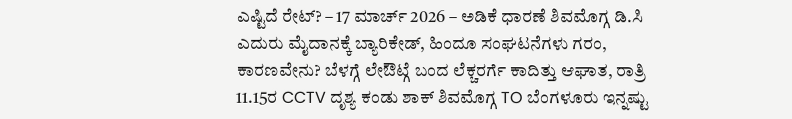ಎಷ್ಟಿದೆ ರೇಟ್? – 17 ಮಾರ್ಚ್ 2026 – ಅಡಿಕೆ ಧಾರಣೆ ಶಿವಮೊಗ್ಗ ಡಿ.ಸಿ ಎದುರು ಮೈದಾನಕ್ಕೆ ಬ್ಯಾರಿಕೇಡ್, ಹಿಂದೂ ಸಂಘಟನೆಗಳು ಗರಂ, ಕಾರಣವೇನು? ಬೆಳಗ್ಗೆ ಲೇಔಟ್ಗೆ ಬಂದ ಲೆಕ್ಚರರ್ಗೆ ಕಾದಿತ್ತು ಆಘಾತ, ರಾತ್ರಿ 11.15ರ CCTV ದೃಶ್ಯ ಕಂಡು ಶಾಕ್ ಶಿವಮೊಗ್ಗ TO ಬೆಂಗಳೂರು ಇನ್ನಷ್ಟು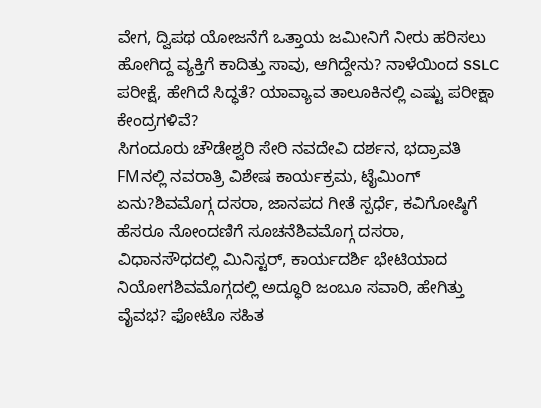ವೇಗ, ದ್ವಿಪಥ ಯೋಜನೆಗೆ ಒತ್ತಾಯ ಜಮೀನಿಗೆ ನೀರು ಹರಿಸಲು ಹೋಗಿದ್ದ ವ್ಯಕ್ತಿಗೆ ಕಾದಿತ್ತು ಸಾವು, ಆಗಿದ್ದೇನು? ನಾಳೆಯಿಂದ SSLC ಪರೀಕ್ಷೆ, ಹೇಗಿದೆ ಸಿದ್ಧತೆ? ಯಾವ್ಯಾವ ತಾಲೂಕಿನಲ್ಲಿ ಎಷ್ಟು ಪರೀಕ್ಷಾ ಕೇಂದ್ರಗಳಿವೆ?
ಸಿಗಂದೂರು ಚೌಡೇಶ್ವರಿ ಸೇರಿ ನವದೇವಿ ದರ್ಶನ, ಭದ್ರಾವತಿ FMನಲ್ಲಿ ನವರಾತ್ರಿ ವಿಶೇಷ ಕಾರ್ಯಕ್ರಮ, ಟೈಮಿಂಗ್ ಏನು?ಶಿವಮೊಗ್ಗ ದಸರಾ, ಜಾನಪದ ಗೀತೆ ಸ್ಪರ್ಧೆ, ಕವಿಗೋಷ್ಠಿಗೆ ಹೆಸರೂ ನೋಂದಣಿಗೆ ಸೂಚನೆಶಿವಮೊಗ್ಗ ದಸರಾ, ವಿಧಾನಸೌಧದಲ್ಲಿ ಮಿನಿಸ್ಟರ್, ಕಾರ್ಯದರ್ಶಿ ಭೇಟಿಯಾದ ನಿಯೋಗಶಿವಮೊಗ್ಗದಲ್ಲಿ ಅದ್ಧೂರಿ ಜಂಬೂ ಸವಾರಿ, ಹೇಗಿತ್ತು ವೈವಭ? ಫೋಟೊ ಸಹಿತ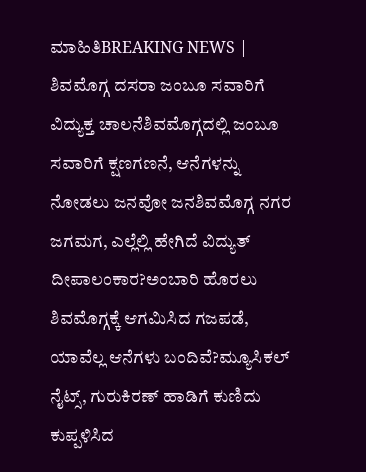ಮಾಹಿತಿBREAKING NEWS | ಶಿವಮೊಗ್ಗ ದಸರಾ ಜಂಬೂ ಸವಾರಿಗೆ ವಿದ್ಯುಕ್ತ ಚಾಲನೆಶಿವಮೊಗ್ಗದಲ್ಲಿ ಜಂಬೂ ಸವಾರಿಗೆ ಕ್ಷಣಗಣನೆ, ಆನೆಗಳನ್ನು ನೋಡಲು ಜನವೋ ಜನಶಿವಮೊಗ್ಗ ನಗರ ಜಗಮಗ, ಎಲ್ಲೆಲ್ಲಿ ಹೇಗಿದೆ ವಿದ್ಯುತ್ ದೀಪಾಲಂಕಾರ?ಅಂಬಾರಿ ಹೊರಲು ಶಿವಮೊಗ್ಗಕ್ಕೆ ಆಗಮಿಸಿದ ಗಜಪಡೆ, ಯಾವೆಲ್ಲ ಆನೆಗಳು ಬಂದಿವೆ?ಮ್ಯೂಸಿಕಲ್ ನೈಟ್ಸ್, ಗುರುಕಿರಣ್ ಹಾಡಿಗೆ ಕುಣಿದು ಕುಪ್ಪಳಿಸಿದ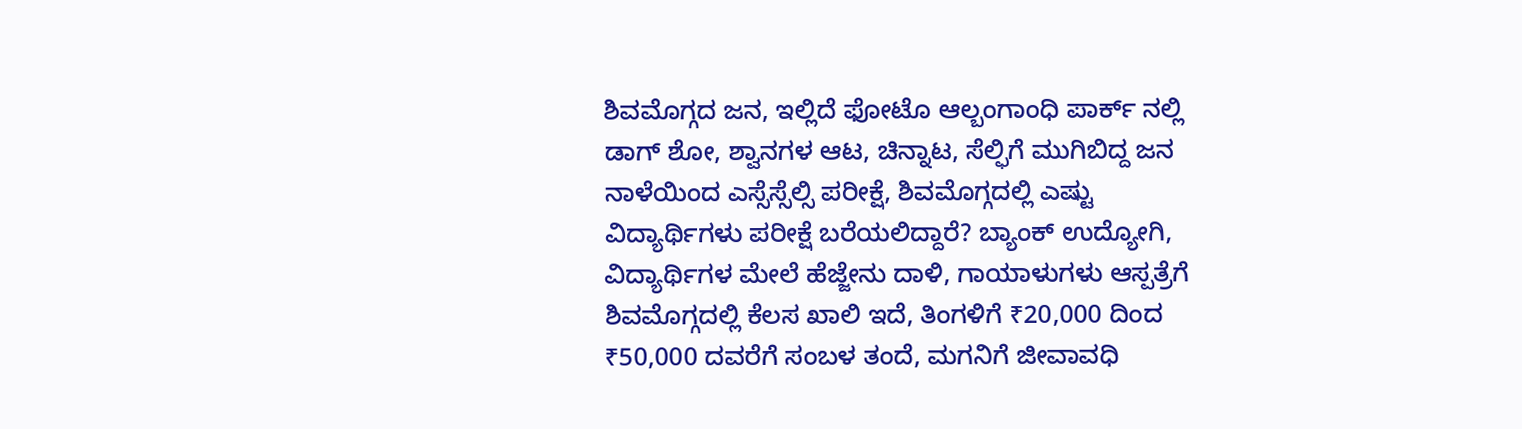ಶಿವಮೊಗ್ಗದ ಜನ, ಇಲ್ಲಿದೆ ಫೋಟೊ ಆಲ್ಬಂಗಾಂಧಿ ಪಾರ್ಕ್ ನಲ್ಲಿ ಡಾಗ್ ಶೋ, ಶ್ವಾನಗಳ ಆಟ, ಚಿನ್ನಾಟ, ಸೆಲ್ಫಿಗೆ ಮುಗಿಬಿದ್ದ ಜನ ನಾಳೆಯಿಂದ ಎಸ್ಸೆಸ್ಸೆಲ್ಸಿ ಪರೀಕ್ಷೆ, ಶಿವಮೊಗ್ಗದಲ್ಲಿ ಎಷ್ಟು ವಿದ್ಯಾರ್ಥಿಗಳು ಪರೀಕ್ಷೆ ಬರೆಯಲಿದ್ದಾರೆ? ಬ್ಯಾಂಕ್ ಉದ್ಯೋಗಿ, ವಿದ್ಯಾರ್ಥಿಗಳ ಮೇಲೆ ಹೆಜ್ಜೇನು ದಾಳಿ, ಗಾಯಾಳುಗಳು ಆಸ್ಪತ್ರೆಗೆ ಶಿವಮೊಗ್ಗದಲ್ಲಿ ಕೆಲಸ ಖಾಲಿ ಇದೆ, ತಿಂಗಳಿಗೆ ₹20,000 ದಿಂದ ₹50,000 ದವರೆಗೆ ಸಂಬಳ ತಂದೆ, ಮಗನಿಗೆ ಜೀವಾವಧಿ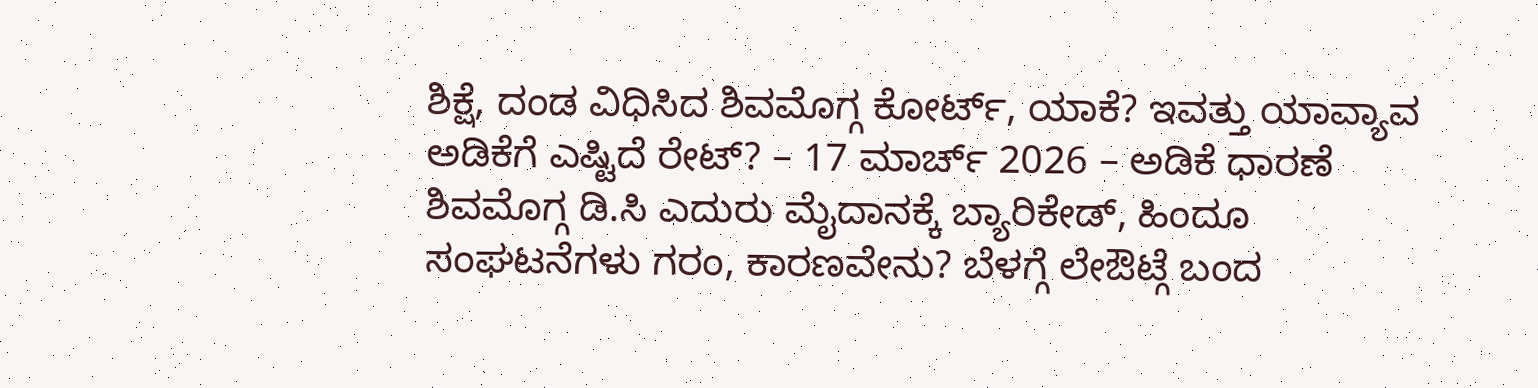ಶಿಕ್ಷೆ, ದಂಡ ವಿಧಿಸಿದ ಶಿವಮೊಗ್ಗ ಕೋರ್ಟ್, ಯಾಕೆ? ಇವತ್ತು ಯಾವ್ಯಾವ ಅಡಿಕೆಗೆ ಎಷ್ಟಿದೆ ರೇಟ್? – 17 ಮಾರ್ಚ್ 2026 – ಅಡಿಕೆ ಧಾರಣೆ ಶಿವಮೊಗ್ಗ ಡಿ.ಸಿ ಎದುರು ಮೈದಾನಕ್ಕೆ ಬ್ಯಾರಿಕೇಡ್, ಹಿಂದೂ ಸಂಘಟನೆಗಳು ಗರಂ, ಕಾರಣವೇನು? ಬೆಳಗ್ಗೆ ಲೇಔಟ್ಗೆ ಬಂದ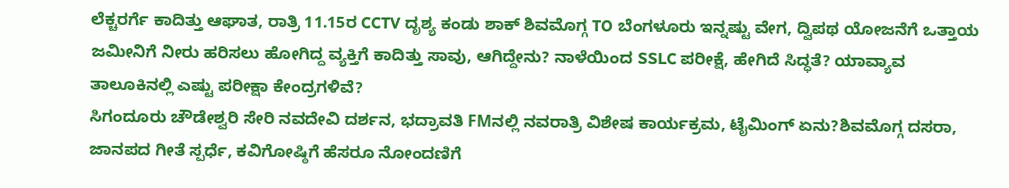ಲೆಕ್ಚರರ್ಗೆ ಕಾದಿತ್ತು ಆಘಾತ, ರಾತ್ರಿ 11.15ರ CCTV ದೃಶ್ಯ ಕಂಡು ಶಾಕ್ ಶಿವಮೊಗ್ಗ TO ಬೆಂಗಳೂರು ಇನ್ನಷ್ಟು ವೇಗ, ದ್ವಿಪಥ ಯೋಜನೆಗೆ ಒತ್ತಾಯ ಜಮೀನಿಗೆ ನೀರು ಹರಿಸಲು ಹೋಗಿದ್ದ ವ್ಯಕ್ತಿಗೆ ಕಾದಿತ್ತು ಸಾವು, ಆಗಿದ್ದೇನು? ನಾಳೆಯಿಂದ SSLC ಪರೀಕ್ಷೆ, ಹೇಗಿದೆ ಸಿದ್ಧತೆ? ಯಾವ್ಯಾವ ತಾಲೂಕಿನಲ್ಲಿ ಎಷ್ಟು ಪರೀಕ್ಷಾ ಕೇಂದ್ರಗಳಿವೆ?
ಸಿಗಂದೂರು ಚೌಡೇಶ್ವರಿ ಸೇರಿ ನವದೇವಿ ದರ್ಶನ, ಭದ್ರಾವತಿ FMನಲ್ಲಿ ನವರಾತ್ರಿ ವಿಶೇಷ ಕಾರ್ಯಕ್ರಮ, ಟೈಮಿಂಗ್ ಏನು?ಶಿವಮೊಗ್ಗ ದಸರಾ, ಜಾನಪದ ಗೀತೆ ಸ್ಪರ್ಧೆ, ಕವಿಗೋಷ್ಠಿಗೆ ಹೆಸರೂ ನೋಂದಣಿಗೆ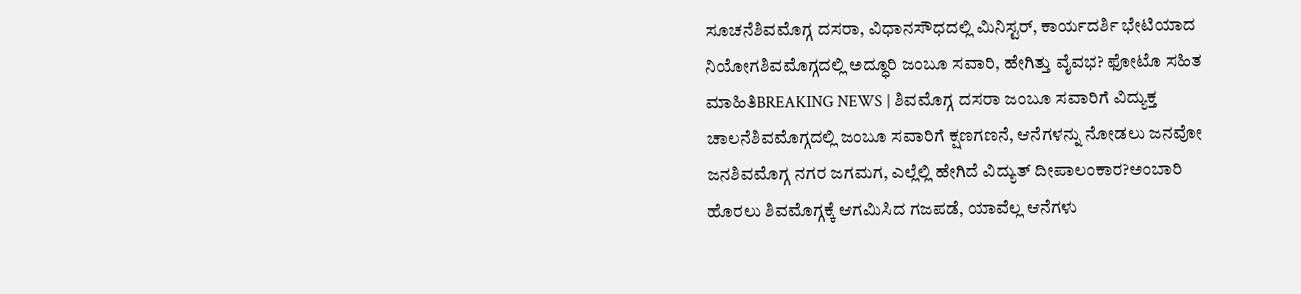ಸೂಚನೆಶಿವಮೊಗ್ಗ ದಸರಾ, ವಿಧಾನಸೌಧದಲ್ಲಿ ಮಿನಿಸ್ಟರ್, ಕಾರ್ಯದರ್ಶಿ ಭೇಟಿಯಾದ ನಿಯೋಗಶಿವಮೊಗ್ಗದಲ್ಲಿ ಅದ್ಧೂರಿ ಜಂಬೂ ಸವಾರಿ, ಹೇಗಿತ್ತು ವೈವಭ? ಫೋಟೊ ಸಹಿತ ಮಾಹಿತಿBREAKING NEWS | ಶಿವಮೊಗ್ಗ ದಸರಾ ಜಂಬೂ ಸವಾರಿಗೆ ವಿದ್ಯುಕ್ತ ಚಾಲನೆಶಿವಮೊಗ್ಗದಲ್ಲಿ ಜಂಬೂ ಸವಾರಿಗೆ ಕ್ಷಣಗಣನೆ, ಆನೆಗಳನ್ನು ನೋಡಲು ಜನವೋ ಜನಶಿವಮೊಗ್ಗ ನಗರ ಜಗಮಗ, ಎಲ್ಲೆಲ್ಲಿ ಹೇಗಿದೆ ವಿದ್ಯುತ್ ದೀಪಾಲಂಕಾರ?ಅಂಬಾರಿ ಹೊರಲು ಶಿವಮೊಗ್ಗಕ್ಕೆ ಆಗಮಿಸಿದ ಗಜಪಡೆ, ಯಾವೆಲ್ಲ ಆನೆಗಳು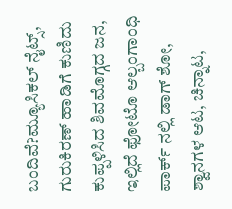ಬಂದಿವೆ?ಮ್ಯೂಸಿಕಲ್ ನೈಟ್ಸ್, ಗುರುಕಿರಣ್ ಹಾಡಿಗೆ ಕುಣಿದು ಕುಪ್ಪಳಿಸಿದ ಶಿವಮೊಗ್ಗದ ಜನ, ಇಲ್ಲಿದೆ ಫೋಟೊ ಆಲ್ಬಂಗಾಂಧಿ ಪಾರ್ಕ್ ನಲ್ಲಿ ಡಾಗ್ ಶೋ, ಶ್ವಾನಗಳ ಆಟ, ಚಿನ್ನಾಟ,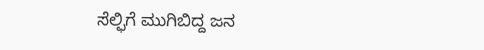ಸೆಲ್ಫಿಗೆ ಮುಗಿಬಿದ್ದ ಜನ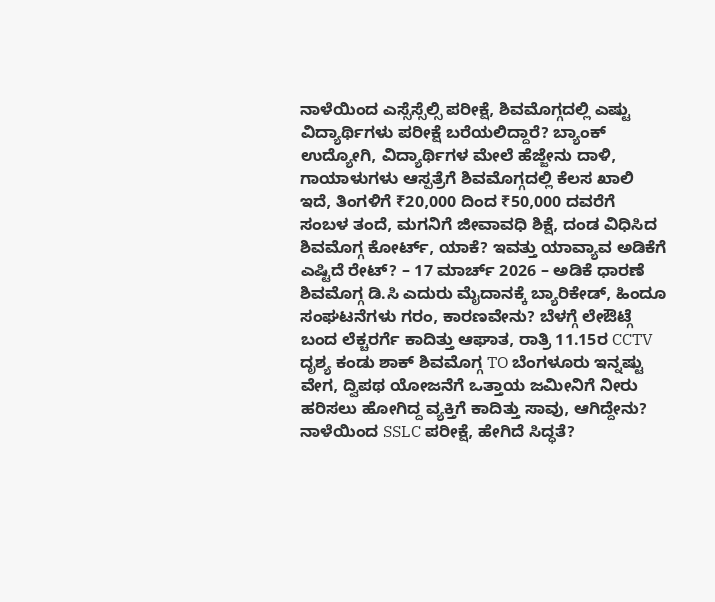ನಾಳೆಯಿಂದ ಎಸ್ಸೆಸ್ಸೆಲ್ಸಿ ಪರೀಕ್ಷೆ, ಶಿವಮೊಗ್ಗದಲ್ಲಿ ಎಷ್ಟು ವಿದ್ಯಾರ್ಥಿಗಳು ಪರೀಕ್ಷೆ ಬರೆಯಲಿದ್ದಾರೆ? ಬ್ಯಾಂಕ್ ಉದ್ಯೋಗಿ, ವಿದ್ಯಾರ್ಥಿಗಳ ಮೇಲೆ ಹೆಜ್ಜೇನು ದಾಳಿ, ಗಾಯಾಳುಗಳು ಆಸ್ಪತ್ರೆಗೆ ಶಿವಮೊಗ್ಗದಲ್ಲಿ ಕೆಲಸ ಖಾಲಿ ಇದೆ, ತಿಂಗಳಿಗೆ ₹20,000 ದಿಂದ ₹50,000 ದವರೆಗೆ ಸಂಬಳ ತಂದೆ, ಮಗನಿಗೆ ಜೀವಾವಧಿ ಶಿಕ್ಷೆ, ದಂಡ ವಿಧಿಸಿದ ಶಿವಮೊಗ್ಗ ಕೋರ್ಟ್, ಯಾಕೆ? ಇವತ್ತು ಯಾವ್ಯಾವ ಅಡಿಕೆಗೆ ಎಷ್ಟಿದೆ ರೇಟ್? – 17 ಮಾರ್ಚ್ 2026 – ಅಡಿಕೆ ಧಾರಣೆ ಶಿವಮೊಗ್ಗ ಡಿ.ಸಿ ಎದುರು ಮೈದಾನಕ್ಕೆ ಬ್ಯಾರಿಕೇಡ್, ಹಿಂದೂ ಸಂಘಟನೆಗಳು ಗರಂ, ಕಾರಣವೇನು? ಬೆಳಗ್ಗೆ ಲೇಔಟ್ಗೆ ಬಂದ ಲೆಕ್ಚರರ್ಗೆ ಕಾದಿತ್ತು ಆಘಾತ, ರಾತ್ರಿ 11.15ರ CCTV ದೃಶ್ಯ ಕಂಡು ಶಾಕ್ ಶಿವಮೊಗ್ಗ TO ಬೆಂಗಳೂರು ಇನ್ನಷ್ಟು ವೇಗ, ದ್ವಿಪಥ ಯೋಜನೆಗೆ ಒತ್ತಾಯ ಜಮೀನಿಗೆ ನೀರು ಹರಿಸಲು ಹೋಗಿದ್ದ ವ್ಯಕ್ತಿಗೆ ಕಾದಿತ್ತು ಸಾವು, ಆಗಿದ್ದೇನು? ನಾಳೆಯಿಂದ SSLC ಪರೀಕ್ಷೆ, ಹೇಗಿದೆ ಸಿದ್ಧತೆ?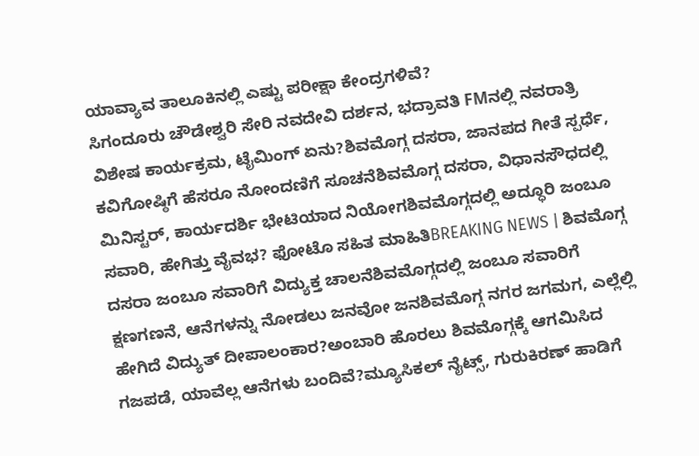ಯಾವ್ಯಾವ ತಾಲೂಕಿನಲ್ಲಿ ಎಷ್ಟು ಪರೀಕ್ಷಾ ಕೇಂದ್ರಗಳಿವೆ?
ಸಿಗಂದೂರು ಚೌಡೇಶ್ವರಿ ಸೇರಿ ನವದೇವಿ ದರ್ಶನ, ಭದ್ರಾವತಿ FMನಲ್ಲಿ ನವರಾತ್ರಿ ವಿಶೇಷ ಕಾರ್ಯಕ್ರಮ, ಟೈಮಿಂಗ್ ಏನು?ಶಿವಮೊಗ್ಗ ದಸರಾ, ಜಾನಪದ ಗೀತೆ ಸ್ಪರ್ಧೆ, ಕವಿಗೋಷ್ಠಿಗೆ ಹೆಸರೂ ನೋಂದಣಿಗೆ ಸೂಚನೆಶಿವಮೊಗ್ಗ ದಸರಾ, ವಿಧಾನಸೌಧದಲ್ಲಿ ಮಿನಿಸ್ಟರ್, ಕಾರ್ಯದರ್ಶಿ ಭೇಟಿಯಾದ ನಿಯೋಗಶಿವಮೊಗ್ಗದಲ್ಲಿ ಅದ್ಧೂರಿ ಜಂಬೂ ಸವಾರಿ, ಹೇಗಿತ್ತು ವೈವಭ? ಫೋಟೊ ಸಹಿತ ಮಾಹಿತಿBREAKING NEWS | ಶಿವಮೊಗ್ಗ ದಸರಾ ಜಂಬೂ ಸವಾರಿಗೆ ವಿದ್ಯುಕ್ತ ಚಾಲನೆಶಿವಮೊಗ್ಗದಲ್ಲಿ ಜಂಬೂ ಸವಾರಿಗೆ ಕ್ಷಣಗಣನೆ, ಆನೆಗಳನ್ನು ನೋಡಲು ಜನವೋ ಜನಶಿವಮೊಗ್ಗ ನಗರ ಜಗಮಗ, ಎಲ್ಲೆಲ್ಲಿ ಹೇಗಿದೆ ವಿದ್ಯುತ್ ದೀಪಾಲಂಕಾರ?ಅಂಬಾರಿ ಹೊರಲು ಶಿವಮೊಗ್ಗಕ್ಕೆ ಆಗಮಿಸಿದ ಗಜಪಡೆ, ಯಾವೆಲ್ಲ ಆನೆಗಳು ಬಂದಿವೆ?ಮ್ಯೂಸಿಕಲ್ ನೈಟ್ಸ್, ಗುರುಕಿರಣ್ ಹಾಡಿಗೆ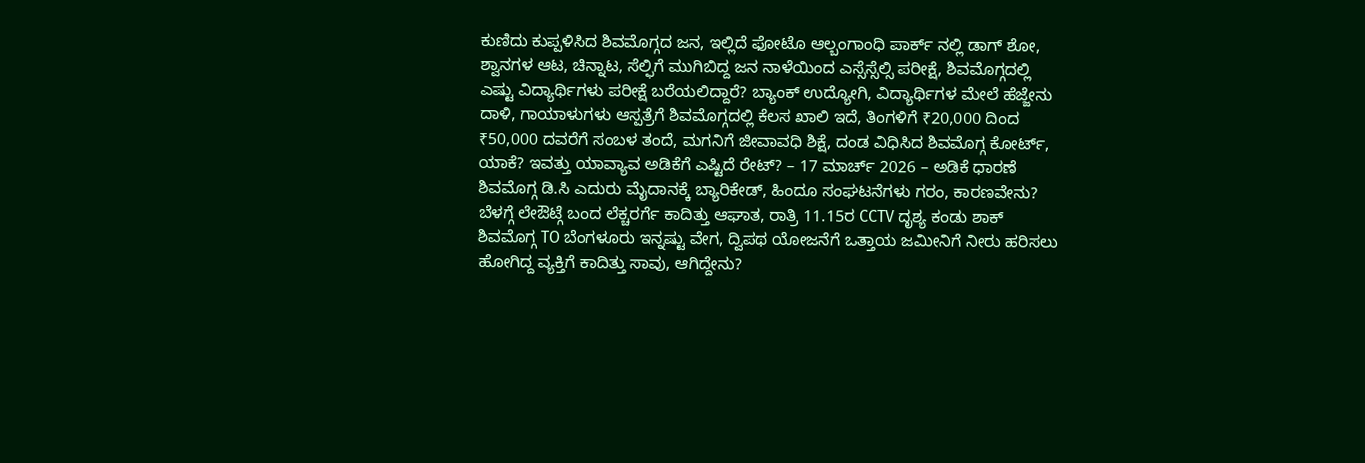ಕುಣಿದು ಕುಪ್ಪಳಿಸಿದ ಶಿವಮೊಗ್ಗದ ಜನ, ಇಲ್ಲಿದೆ ಫೋಟೊ ಆಲ್ಬಂಗಾಂಧಿ ಪಾರ್ಕ್ ನಲ್ಲಿ ಡಾಗ್ ಶೋ, ಶ್ವಾನಗಳ ಆಟ, ಚಿನ್ನಾಟ, ಸೆಲ್ಫಿಗೆ ಮುಗಿಬಿದ್ದ ಜನ ನಾಳೆಯಿಂದ ಎಸ್ಸೆಸ್ಸೆಲ್ಸಿ ಪರೀಕ್ಷೆ, ಶಿವಮೊಗ್ಗದಲ್ಲಿ ಎಷ್ಟು ವಿದ್ಯಾರ್ಥಿಗಳು ಪರೀಕ್ಷೆ ಬರೆಯಲಿದ್ದಾರೆ? ಬ್ಯಾಂಕ್ ಉದ್ಯೋಗಿ, ವಿದ್ಯಾರ್ಥಿಗಳ ಮೇಲೆ ಹೆಜ್ಜೇನು ದಾಳಿ, ಗಾಯಾಳುಗಳು ಆಸ್ಪತ್ರೆಗೆ ಶಿವಮೊಗ್ಗದಲ್ಲಿ ಕೆಲಸ ಖಾಲಿ ಇದೆ, ತಿಂಗಳಿಗೆ ₹20,000 ದಿಂದ ₹50,000 ದವರೆಗೆ ಸಂಬಳ ತಂದೆ, ಮಗನಿಗೆ ಜೀವಾವಧಿ ಶಿಕ್ಷೆ, ದಂಡ ವಿಧಿಸಿದ ಶಿವಮೊಗ್ಗ ಕೋರ್ಟ್, ಯಾಕೆ? ಇವತ್ತು ಯಾವ್ಯಾವ ಅಡಿಕೆಗೆ ಎಷ್ಟಿದೆ ರೇಟ್? – 17 ಮಾರ್ಚ್ 2026 – ಅಡಿಕೆ ಧಾರಣೆ ಶಿವಮೊಗ್ಗ ಡಿ.ಸಿ ಎದುರು ಮೈದಾನಕ್ಕೆ ಬ್ಯಾರಿಕೇಡ್, ಹಿಂದೂ ಸಂಘಟನೆಗಳು ಗರಂ, ಕಾರಣವೇನು? ಬೆಳಗ್ಗೆ ಲೇಔಟ್ಗೆ ಬಂದ ಲೆಕ್ಚರರ್ಗೆ ಕಾದಿತ್ತು ಆಘಾತ, ರಾತ್ರಿ 11.15ರ CCTV ದೃಶ್ಯ ಕಂಡು ಶಾಕ್ ಶಿವಮೊಗ್ಗ TO ಬೆಂಗಳೂರು ಇನ್ನಷ್ಟು ವೇಗ, ದ್ವಿಪಥ ಯೋಜನೆಗೆ ಒತ್ತಾಯ ಜಮೀನಿಗೆ ನೀರು ಹರಿಸಲು ಹೋಗಿದ್ದ ವ್ಯಕ್ತಿಗೆ ಕಾದಿತ್ತು ಸಾವು, ಆಗಿದ್ದೇನು?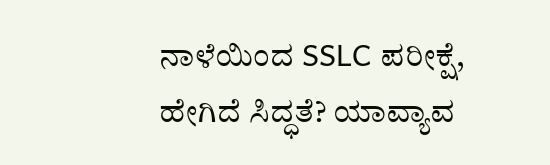ನಾಳೆಯಿಂದ SSLC ಪರೀಕ್ಷೆ, ಹೇಗಿದೆ ಸಿದ್ಧತೆ? ಯಾವ್ಯಾವ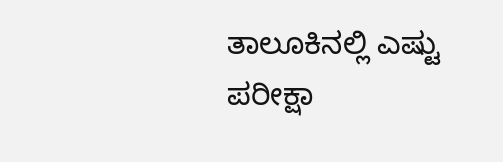ತಾಲೂಕಿನಲ್ಲಿ ಎಷ್ಟು ಪರೀಕ್ಷಾ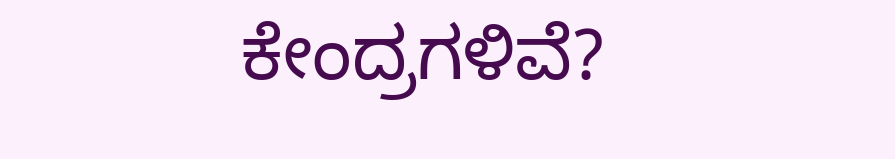ಕೇಂದ್ರಗಳಿವೆ?